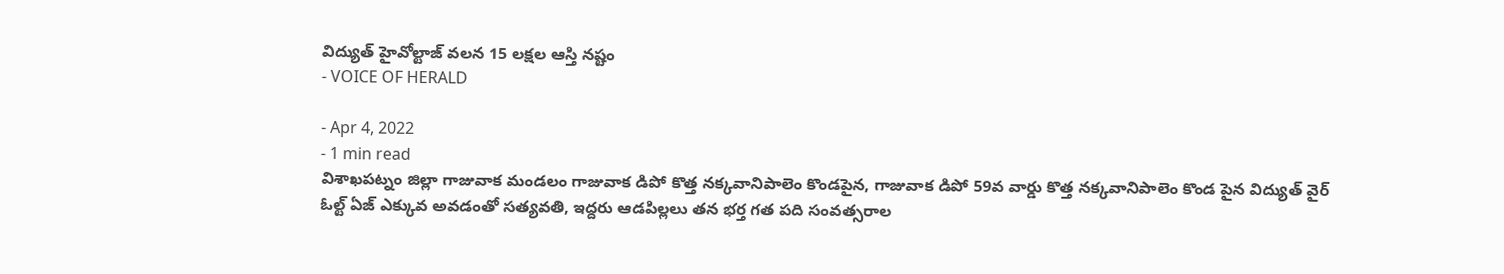విద్యుత్ హైవోల్టాజ్ వలన 15 లక్షల ఆస్తి నష్టం
- VOICE OF HERALD

- Apr 4, 2022
- 1 min read
విశాఖపట్నం జిల్లా గాజువాక మండలం గాజువాక డిపో కొత్త నక్కవానిపాలెం కొండపైన, గాజువాక డిపో 59వ వార్డు కొత్త నక్కవానిపాలెం కొండ పైన విద్యుత్ వైర్ ఓల్ట్ ఏజ్ ఎక్కువ అవడంతో సత్యవతి, ఇద్దరు ఆడపిల్లలు తన భర్త గత పది సంవత్సరాల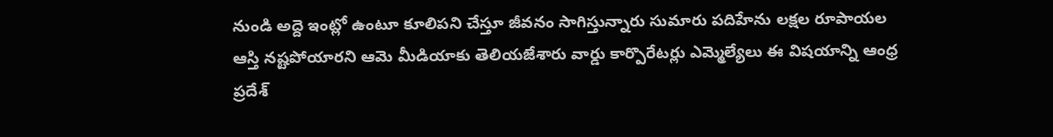నుండి అద్దె ఇంట్లో ఉంటూ కూలిపని చేస్తూ జీవనం సాగిస్తున్నారు సుమారు పదిహేను లక్షల రూపాయల ఆస్తి నష్టపోయారని ఆమె మీడియాకు తెలియజేశారు వార్డు కార్పొరేటర్లు ఎమ్మెల్యేలు ఈ విషయాన్ని ఆంధ్ర ప్రదేశ్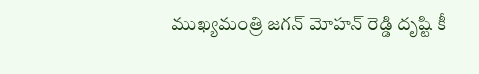ముఖ్యమంత్రి జగన్ మోహన్ రెడ్డి దృష్టి కీ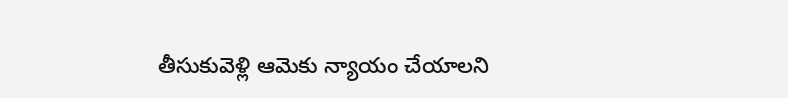తీసుకువెళ్లి ఆమెకు న్యాయం చేయాలని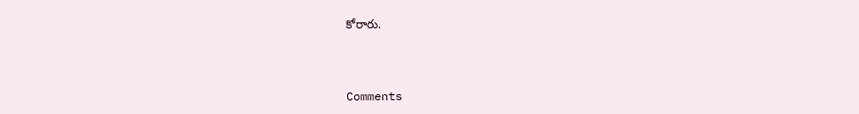కోరారు.



Comments